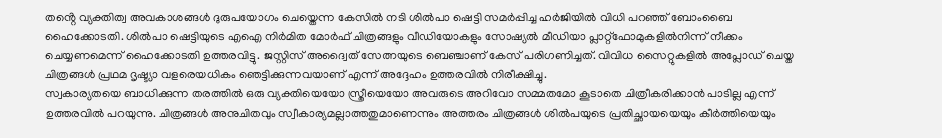തൻ്റെ വ്യക്തിത്വ അവകാശങ്ങൾ ദുരുപയോഗം ചെയ്തെന്ന കേസിൽ നടി ശിൽപാ ഷെട്ടി സമർപ്പിച്ച ഹർജിയിൽ വിധി പറഞ്ഞ് ബോംബൈ ഹൈക്കോടതി. ശിൽപാ ഷെട്ടിയുടെ എഐ നിർമിത മോർഫ് ചിത്രങ്ങളും വീഡിയോകളും സോഷ്യൽ മീഡിയാ പ്ലാറ്റ്ഫോമുകളിൽനിന്ന് നീക്കം ചെയ്യണമെന്ന് ഹൈക്കോടതി ഉത്തരവിട്ടു. ജസ്റ്റിസ് അദ്വൈത് സേത്നയുടെ ബെഞ്ചാണ് കേസ് പരിഗണിച്ചത്. വിവിധ സൈറ്റുകളിൽ അപ്ലോഡ് ചെയ്ത ചിത്രങ്ങൾ പ്രഥമ ദൃഷ്ട്യാ വളരെയധികം ഞെട്ടിക്കുന്നവയാണ് എന്ന് അദ്ദേഹം ഉത്തരവിൽ നിരീക്ഷിച്ചു.
സ്വകാര്യതയെ ബാധിക്കുന്ന തരത്തിൽ ഒരു വ്യക്തിയെയോ സ്ത്രീയെയോ അവരുടെ അറിവോ സമ്മതമോ കൂടാതെ ചിത്രീകരിക്കാൻ പാടില്ല എന്ന് ഉത്തരവിൽ പറയുന്നു. ചിത്രങ്ങൾ അനുചിതവും സ്വീകാര്യമല്ലാത്തതുമാണെന്നും അത്തരം ചിത്രങ്ങൾ ശിൽപയുടെ പ്രതിച്ഛായയെയും കീർത്തിയെയും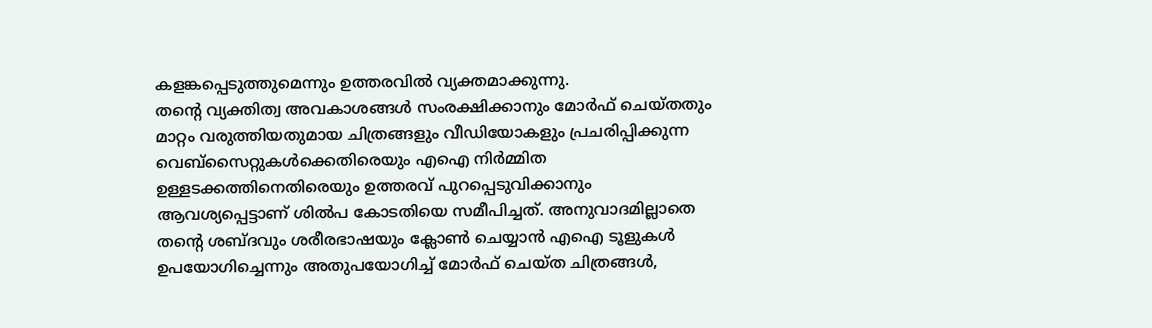കളങ്കപ്പെടുത്തുമെന്നും ഉത്തരവിൽ വ്യക്തമാക്കുന്നു.
തന്റെ വ്യക്തിത്വ അവകാശങ്ങൾ സംരക്ഷിക്കാനും മോർഫ് ചെയ്തതും മാറ്റം വരുത്തിയതുമായ ചിത്രങ്ങളും വീഡിയോകളും പ്രചരിപ്പിക്കുന്ന വെബ്സൈറ്റുകൾക്കെതിരെയും എഐ നിർമ്മിത ഉള്ളടക്കത്തിനെതിരെയും ഉത്തരവ് പുറപ്പെടുവിക്കാനും ആവശ്യപ്പെട്ടാണ് ശിൽപ കോടതിയെ സമീപിച്ചത്. അനുവാദമില്ലാതെ തന്റെ ശബ്ദവും ശരീരഭാഷയും ക്ലോൺ ചെയ്യാൻ എഐ ടൂളുകൾ ഉപയോഗിച്ചെന്നും അതുപയോഗിച്ച് മോർഫ് ചെയ്ത ചിത്രങ്ങൾ,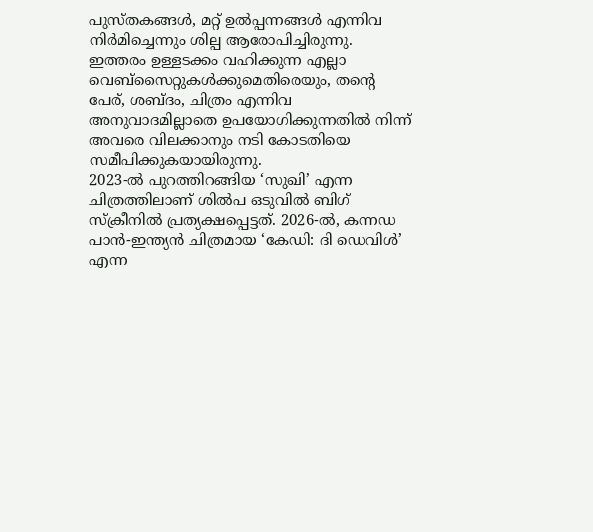പുസ്തകങ്ങൾ, മറ്റ് ഉൽപ്പന്നങ്ങൾ എന്നിവ നിർമിച്ചെന്നും ശില്പ ആരോപിച്ചിരുന്നു. ഇത്തരം ഉള്ളടക്കം വഹിക്കുന്ന എല്ലാ വെബ്സൈറ്റുകൾക്കുമെതിരെയും, തൻ്റെ പേര്, ശബ്ദം, ചിത്രം എന്നിവ അനുവാദമില്ലാതെ ഉപയോഗിക്കുന്നതിൽ നിന്ന് അവരെ വിലക്കാനും നടി കോടതിയെ സമീപിക്കുകയായിരുന്നു.
2023-ൽ പുറത്തിറങ്ങിയ ‘സുഖി’ എന്ന ചിത്രത്തിലാണ് ശിൽപ ഒടുവിൽ ബിഗ് സ്ക്രീനിൽ പ്രത്യക്ഷപ്പെട്ടത്. 2026-ൽ, കന്നഡ പാൻ-ഇന്ത്യൻ ചിത്രമായ ‘കേഡി: ദി ഡെവിൾ’ എന്ന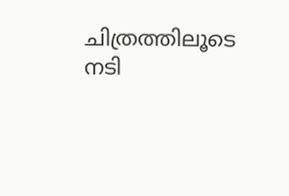ചിത്രത്തിലൂടെ നടി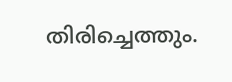തിരിച്ചെത്തും.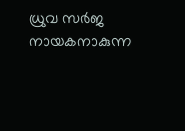ധ്രുവ സർജ നായകനാകുന്ന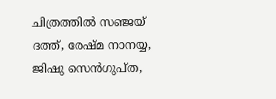ചിത്രത്തിൽ സഞ്ജയ് ദത്ത്, രേഷ്മ നാനയ്യ, ജിഷു സെൻഗുപ്ത,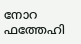നോറ ഫത്തേഹി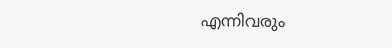എന്നിവരും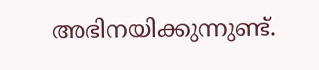അഭിനയിക്കുന്നുണ്ട്.